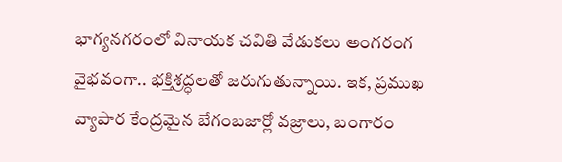భాగ్యనగరంలో వినాయక చవితి వేడుకలు అంగరంగ వైభవంగా.. భక్తిశ్రద్ధలతో జరుగుతున్నాయి. ఇక, ప్రముఖ వ్యాపార కేంద్రమైన బేగంబజార్లో వజ్రాలు, బంగారం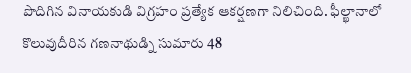పొదిగిన వినాయకుడి విగ్రహం ప్రత్యేక ఆకర్షణగా నిలిచింది. ఫీల్ఖానాలో కొలువుదీరిన గణనాథుడ్ని సుమారు 48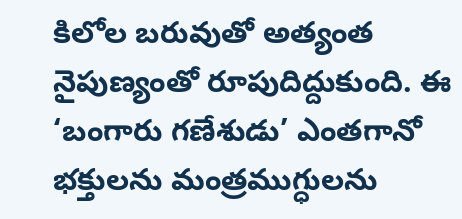కిలోల బరువుతో అత్యంత నైపుణ్యంతో రూపుదిద్దుకుంది. ఈ ‘బంగారు గణేశుడు’ ఎంతగానో భక్తులను మంత్రముగ్ధులను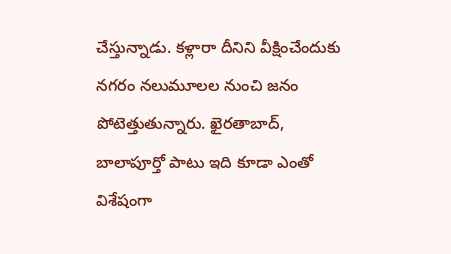చేస్తున్నాడు. కళ్లారా దీనిని వీక్షించేందుకు నగరం నలుమూలల నుంచి జనం పోటెత్తుతున్నారు. ఖైరతాబాద్, బాలాపూర్తో పాటు ఇది కూడా ఎంతో విశేషంగా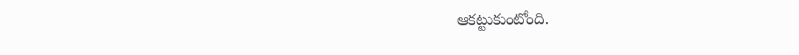ఆకట్టుకుంటోంది.